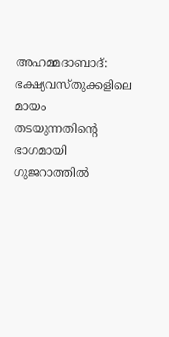അഹമ്മദാബാദ്: ഭക്ഷ്യവസ്തുക്കളിലെ മായം തടയുന്നതിന്റെ ഭാഗമായി ഗുജറാത്തിൽ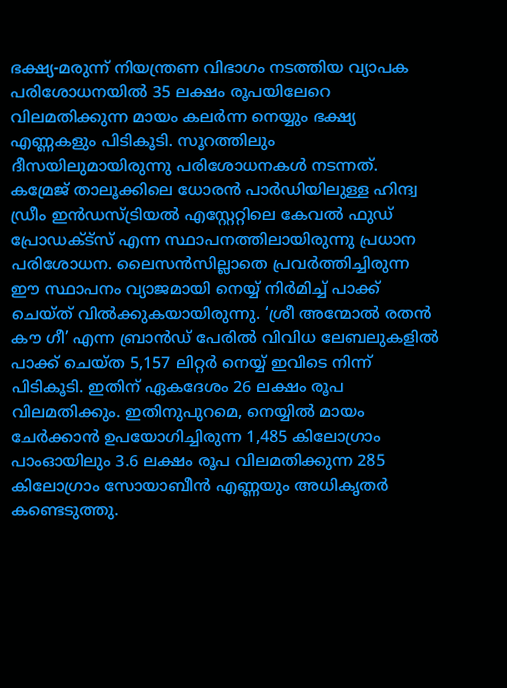ഭക്ഷ്യ-മരുന്ന് നിയന്ത്രണ വിഭാഗം നടത്തിയ വ്യാപക പരിശോധനയിൽ 35 ലക്ഷം രൂപയിലേറെ വിലമതിക്കുന്ന മായം കലർന്ന നെയ്യും ഭക്ഷ്യ എണ്ണകളും പിടികൂടി. സൂറത്തിലും ദീസയിലുമായിരുന്നു പരിശോധനകൾ നടന്നത്.
കമ്രേജ് താലൂക്കിലെ ധോരൻ പാർഡിയിലുള്ള ഹിന്ദ്വ ഡ്രീം ഇൻഡസ്ട്രിയൽ എസ്റ്റേറ്റിലെ കേവൽ ഫുഡ് പ്രോഡക്ട്സ് എന്ന സ്ഥാപനത്തിലായിരുന്നു പ്രധാന പരിശോധന. ലൈസൻസില്ലാതെ പ്രവർത്തിച്ചിരുന്ന ഈ സ്ഥാപനം വ്യാജമായി നെയ്യ് നിർമിച്ച് പാക്ക് ചെയ്ത് വിൽക്കുകയായിരുന്നു. ‘ശ്രീ അന്മോൽ രതൻ കൗ ഗീ’ എന്ന ബ്രാൻഡ് പേരിൽ വിവിധ ലേബലുകളിൽ പാക്ക് ചെയ്ത 5,157 ലിറ്റർ നെയ്യ് ഇവിടെ നിന്ന് പിടികൂടി. ഇതിന് ഏകദേശം 26 ലക്ഷം രൂപ വിലമതിക്കും. ഇതിനുപുറമെ, നെയ്യിൽ മായം ചേർക്കാൻ ഉപയോഗിച്ചിരുന്ന 1,485 കിലോഗ്രാം പാംഓയിലും 3.6 ലക്ഷം രൂപ വിലമതിക്കുന്ന 285 കിലോഗ്രാം സോയാബീൻ എണ്ണയും അധികൃതർ കണ്ടെടുത്തു.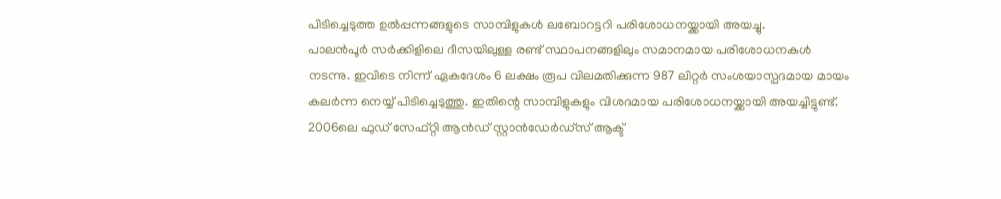പിടിച്ചെടുത്ത ഉൽപ്പന്നങ്ങളുടെ സാമ്പിളുകൾ ലബോറട്ടറി പരിശോധനയ്ക്കായി അയച്ചു.
പാലൻപൂർ സർക്കിളിലെ ദീസയിലുള്ള രണ്ട് സ്ഥാപനങ്ങളിലും സമാനമായ പരിശോധനകൾ നടന്നു. ഇവിടെ നിന്ന് ഏകദേശം 6 ലക്ഷം രൂപ വിലമതിക്കുന്ന 987 ലിറ്റർ സംശയാസ്പദമായ മായം കലർന്ന നെയ്യ് പിടിച്ചെടുത്തു. ഇതിന്റെ സാമ്പിളുകളും വിശദമായ പരിശോധനയ്ക്കായി അയച്ചിട്ടുണ്ട്. 2006ലെ ഫുഡ് സേഫ്റ്റി ആൻഡ് സ്റ്റാൻഡേർഡ്സ് ആക്ട്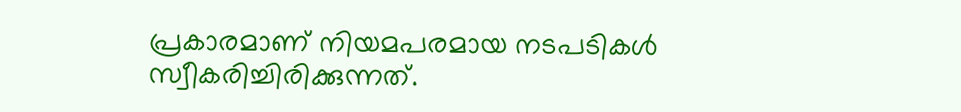പ്രകാരമാണ് നിയമപരമായ നടപടികൾ സ്വീകരിച്ചിരിക്കുന്നത്.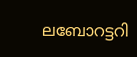ലബോറട്ടറി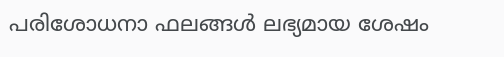പരിശോധനാ ഫലങ്ങൾ ലഭ്യമായ ശേഷം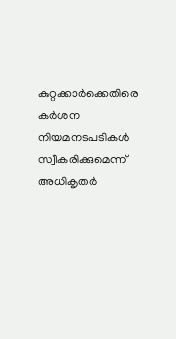കുറ്റക്കാർക്കെതിരെ കർശന നിയമനടപടികൾ സ്വീകരിക്കുമെന്ന് അധികൃതർ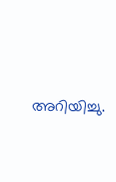അറിയിച്ചു.